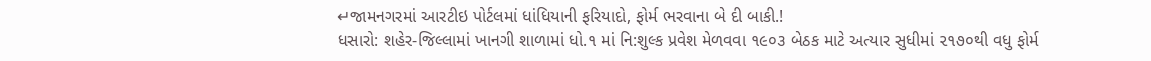↵જામનગરમાં આરટીઇ પોર્ટલમાં ધાંધિયાની ફરિયાદો, ફોર્મ ભરવાના બે દી બાકી.!
ધસારો: શહેર-જિલ્લામાં ખાનગી શાળામાં ધો.૧ માં નિ:શુલ્ક પ્રવેશ મેળવવા ૧૯૦૩ બેઠક માટે અત્યાર સુધીમાં ૨૧૭૦થી વધુ ફોર્મ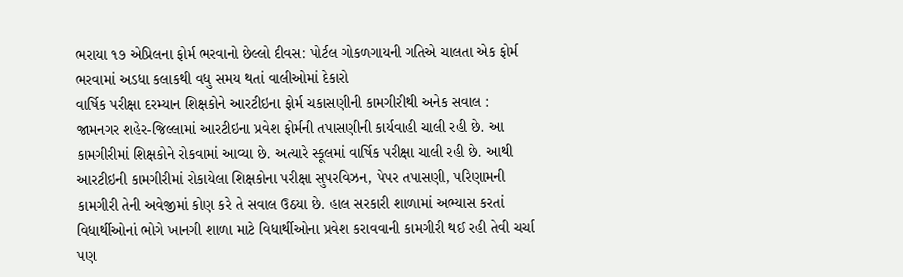ભરાયા ૧૭ એપ્રિલના ફોર્મ ભરવાનો છેલ્લો દીવસ: પોર્ટલ ગોકળગાયની ગતિએ ચાલતા એક ફોર્મ ભરવામાં અડધા કલાકથી વધુ સમય થતાં વાલીઓમાં દેકારો
વાર્ષિક પરીક્ષા દરમ્યાન શિક્ષકોને આરટીઇના ફોર્મ ચકાસણીની કામગીરીથી અનેક સવાલ :
જામનગર શહેર-જિલ્લામાં આરટીઇના પ્રવેશ ફોર્મની તપાસણીની કાર્યવાહી ચાલી રહી છે. આ કામગીરીમાં શિક્ષકોને રોકવામાં આવ્યા છે. અત્યારે સ્કૂલમાં વાર્ષિક પરીક્ષા ચાલી રહી છે. આથી આરટીઇની કામગીરીમાં રોકાયેલા શિક્ષકોના પરીક્ષા સુપરવિઝન, પેપર તપાસણી, પરિણામની કામગીરી તેની અવેજીમાં કોણ કરે તે સવાલ ઉઠયા છે. હાલ સરકારી શાળામાં અભ્યાસ કરતાં વિધાર્થીઓનાં ભોગે ખાનગી શાળા માટે વિધાર્થીઓના પ્રવેશ કરાવવાની કામગીરી થઈ રહી તેવી ચર્ચા પણ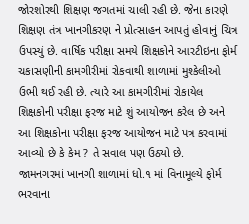જોરશોરથી શિક્ષણ જગતમાં ચાલી રહી છે. જેના કારણે શિક્ષણ તંત્ર ખાનગીકરણ ને પ્રોત્સાહન આપતું હોવાનું ચિત્ર ઉપસ્યું છે. વાર્ષિક પરીક્ષા સમયે શિક્ષકોને આરટીઇના ફોર્મ ચકાસણીની કામગીરીમાં રોકવાથી શાળામાં મુશ્કેલીઓ ઉભી થઈ રહી છે. ત્યારે આ કામગીરીમાં રોકાયેલ શિક્ષકોની પરીક્ષા ફરજ માટે શું આયોજન કરેલ છે અને આ શિક્ષકોના પરીક્ષા ફરજ આયોજન માટે પત્ર કરવામાં આવ્યો છે કે કેમ ? તે સવાલ પણ ઉઠ્યો છે.
જામનગરમાં ખાનગી શાળામાં ધો.૧ માં વિનામૂલ્યે ફોર્મ ભરવાના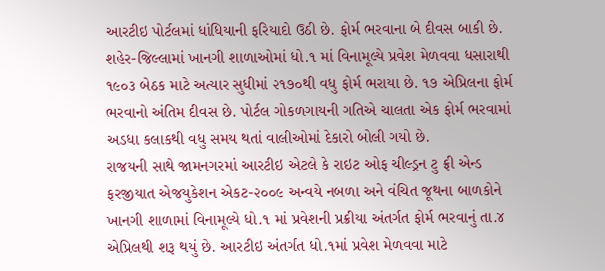આરટીઇ પોર્ટલમાં ધાંધિયાની ફરિયાદો ઉઠી છે. ફોર્મ ભરવાના બે દીવસ બાકી છે. શહેર-જિલ્લામાં ખાનગી શાળાઓમાં ધો.૧ માં વિનામૂલ્યે પ્રવેશ મેળવવા ધસારાથી ૧૯૦૩ બેઠક માટે અત્યાર સુધીમાં ૨૧૭૦થી વધુ ફોર્મ ભરાયા છે. ૧૭ એપ્રિલના ફોર્મ ભરવાનો અંતિમ દીવસ છે. પોર્ટલ ગોકળગાયની ગતિએ ચાલતા એક ફોર્મ ભરવામાં અડધા કલાકથી વધુ સમય થતાં વાલીઓમાં દેકારો બોલી ગયો છે.
રાજયની સાથે જામનગરમાં આરટીઇ એટલે કે રાઇટ ઓફ ચીલ્ડ્રન ટુ ફ્રી એન્ડ ફરજીયાત એજયુકેશન એકટ-૨૦૦૯ અન્વયે નબળા અને વંચિત જૂથના બાળકોને ખાનગી શાળામાં વિનામૂલ્યે ધો.૧ માં પ્રવેશની પ્રક્રીયા અંતર્ગત ફોર્મ ભરવાનું તા.૪ એપ્રિલથી શરૂ થયું છે. આરટીઇ અંતર્ગત ધો.૧માં પ્રવેશ મેળવવા માટે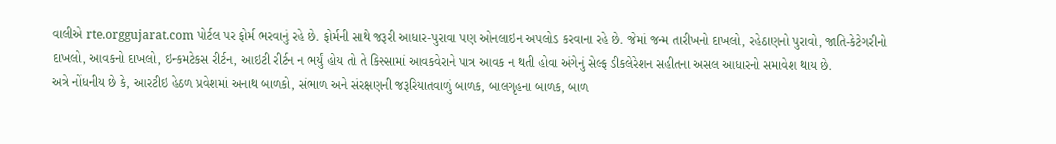વાલીએ rte.orggujarat.com પોર્ટલ પર ફોર્મ ભરવાનું રહે છે. ફોર્મની સાથે જરૂરી આધાર-પુરાવા પણ ઓનલાઇન અપલોડ કરવાના રહે છે. જેમાં જન્મ તારીખનો દાખલો, રહેઠાણનો પુરાવો, જાતિ-કેટેગરીનો દાખલો, આવકનો દાખલો, ઇન્કમટેકસ રીર્ટન, આઇટી રીર્ટન ન ભર્યું હોય તો તે કિસ્સામાં આવકવેરાને પાત્ર આવક ન થતી હોવા અંગેનું સેલ્ફ ડીકલેરેશન સહીતના અસલ આધારનો સમાવેશ થાય છે.
અત્રે નોંધનીય છે કે, આરટીઇ હેઠળ પ્રવેશમાં અનાથ બાળકો, સંભાળ અને સંરક્ષણની જરૂરિયાતવાળું બાળક, બાલગૃહના બાળક, બાળ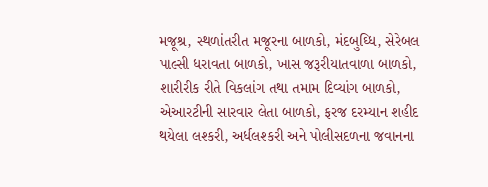મજૂશ્ર, સ્થળાંતરીત મજૂરના બાળકો, મંદબુઘ્ધિ, સેરેબલ પાલ્સી ધરાવતા બાળકો, ખાસ જરૂરીયાતવાળા બાળકો, શારીરીક રીતે વિકલાંગ તથા તમામ દિવ્યાંગ બાળકો, એઆરટીની સારવાર લેતા બાળકો, ફરજ દરમ્યાન શહીદ થયેલા લશ્કરી, અર્ધલશ્કરી અને પોલીસદળના જવાનના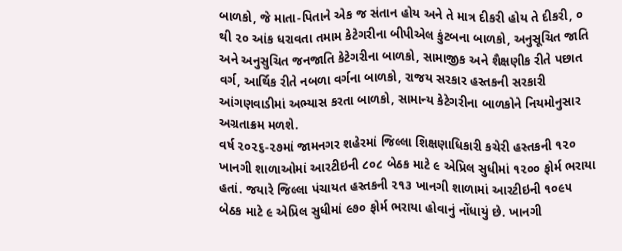બાળકો, જે માતા-પિતાને એક જ સંતાન હોય અને તે માત્ર દીકરી હોય તે દીકરી, ૦ થી ૨૦ આંક ધરાવતા તમામ કેટેગરીના બીપીએલ કુંટબના બાળકો, અનુસૂચિત જાતિ અને અનુસુચિત જનજાતિ કેટેગરીના બાળકો, સામાજીક અને શૈક્ષણીક રીતે પછાત વર્ગ, આર્થિક રીતે નબળા વર્ગના બાળકો, રાજય સરકાર હસ્તકની સરકારી આંગણવાડીમાં અભ્યાસ કરતા બાળકો, સામાન્ય કેટેગરીના બાળકોને નિયમોનુસાર અગ્રતાક્રમ મળશે.
વર્ષ ૨૦૨૬-૨૭માં જામનગર શહેરમાં જિલ્લા શિક્ષણાધિકારી કચેરી હસ્તકની ૧૨૦ ખાનગી શાળાઓમાં આરટીઇની ૮૦૮ બેઠક માટે ૯ એપ્રિલ સુધીમાં ૧૨૦૦ ફોર્મ ભરાયા હતાં. જયારે જિલ્લા પંચાયત હસ્તકની ૨૧૩ ખાનગી શાળામાં આરટીઇની ૧૦૯૫ બેઠક માટે ૯ એપ્રિલ સુધીમાં ૯૭૦ ફોર્મ ભરાયા હોવાનું નોંધાયું છે. ખાનગી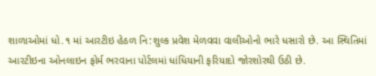શાળાઓમાં ધો.૧ માં આરટીઇ હેઠળ નિ:શુલ્ક પ્રવેશ મેળવવા વાલીઓનો ભારે ધસારો છે. આ સ્થિતિમાં આરટીઇના ઓનલાઇન ફોર્મ ભરવાના પોર્ટલમાં ધાંધિયાની ફરિયાદો જોરશોરથી ઉઠી છે.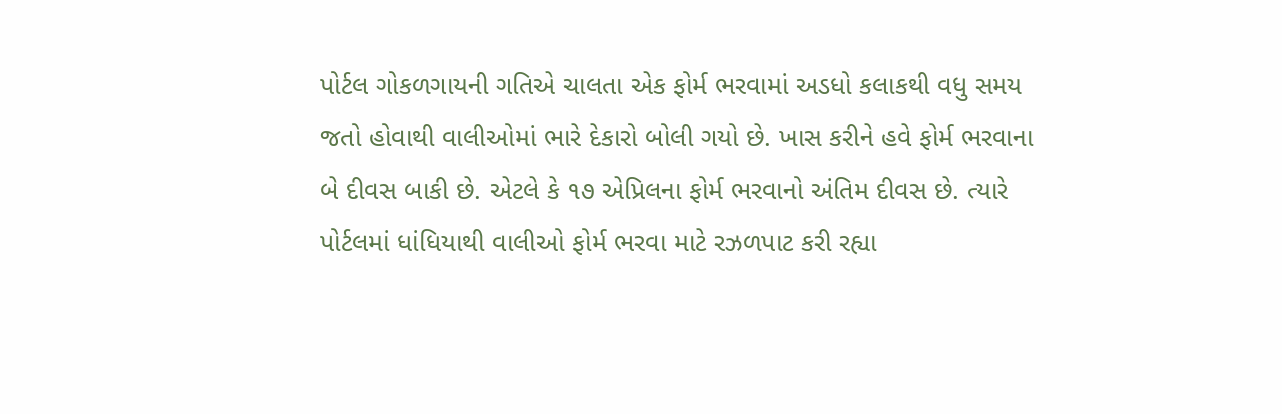પોર્ટલ ગોકળગાયની ગતિએ ચાલતા એક ફોર્મ ભરવામાં અડધો કલાકથી વધુ સમય જતો હોવાથી વાલીઓમાં ભારે દેકારો બોલી ગયો છે. ખાસ કરીને હવે ફોર્મ ભરવાના બે દીવસ બાકી છે. એટલે કે ૧૭ એપ્રિલના ફોર્મ ભરવાનો અંતિમ દીવસ છે. ત્યારે પોર્ટલમાં ધાંધિયાથી વાલીઓ ફોર્મ ભરવા માટે રઝળપાટ કરી રહ્યા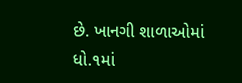છે. ખાનગી શાળાઓમાં ધો.૧માં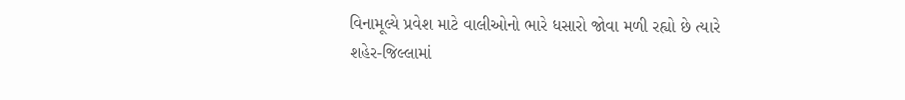વિનામૂલ્યે પ્રવેશ માટે વાલીઓનો ભારે ધસારો જોવા મળી રહ્યો છે ત્યારે શહેર-જિલ્લામાં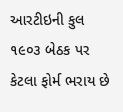આરટીઇની કુલ ૧૯૦૩ બેઠક પર કેટલા ફોર્મ ભરાય છે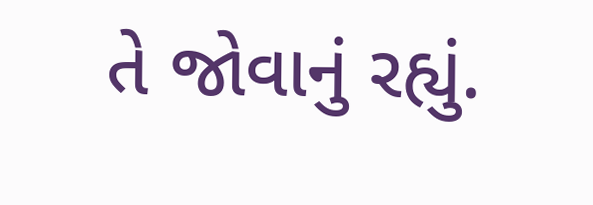તે જોવાનું રહ્યું.